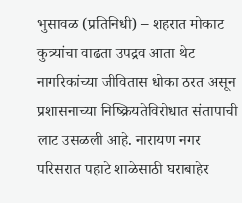भुसावळ (प्रतिनिधी) – शहरात मोकाट कुत्र्यांचा वाढता उपद्रव आता थेट नागरिकांच्या जीवितास धोका ठरत असून प्रशासनाच्या निष्क्रियतेविरोधात संतापाची लाट उसळली आहे. नारायण नगर परिसरात पहाटे शाळेसाठी घराबाहेर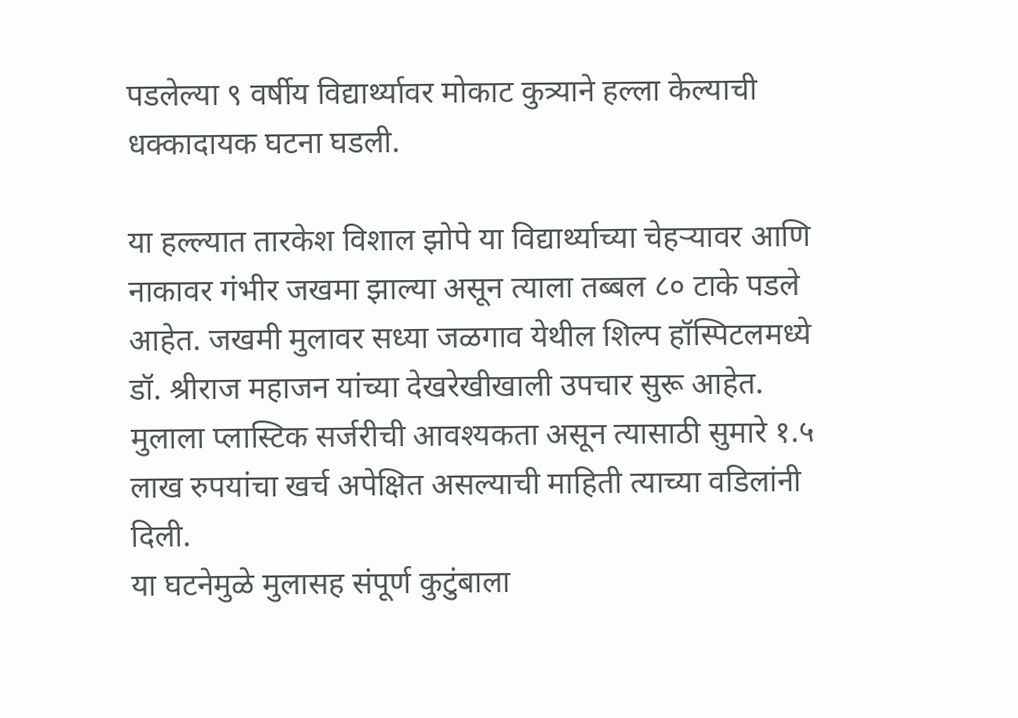पडलेल्या ९ वर्षीय विद्यार्थ्यावर मोकाट कुत्र्याने हल्ला केल्याची धक्कादायक घटना घडली.

या हल्ल्यात तारकेश विशाल झोपे या विद्यार्थ्याच्या चेहऱ्यावर आणि नाकावर गंभीर जखमा झाल्या असून त्याला तब्बल ८० टाके पडले आहेत. जखमी मुलावर सध्या जळगाव येथील शिल्प हॉस्पिटलमध्ये डॉ. श्रीराज महाजन यांच्या देखरेखीखाली उपचार सुरू आहेत. मुलाला प्लास्टिक सर्जरीची आवश्यकता असून त्यासाठी सुमारे १.५ लाख रुपयांचा खर्च अपेक्षित असल्याची माहिती त्याच्या वडिलांनी दिली.
या घटनेमुळे मुलासह संपूर्ण कुटुंबाला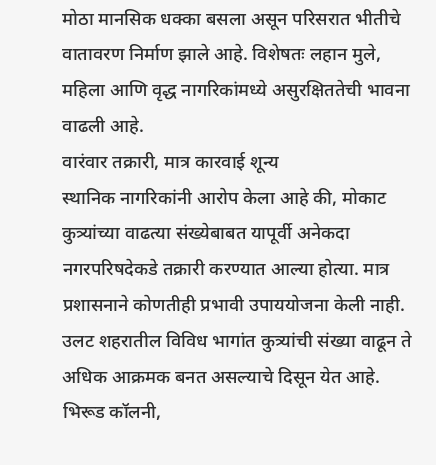मोठा मानसिक धक्का बसला असून परिसरात भीतीचे वातावरण निर्माण झाले आहे. विशेषतः लहान मुले, महिला आणि वृद्ध नागरिकांमध्ये असुरक्षिततेची भावना वाढली आहे.
वारंवार तक्रारी, मात्र कारवाई शून्य
स्थानिक नागरिकांनी आरोप केला आहे की, मोकाट कुत्र्यांच्या वाढत्या संख्येबाबत यापूर्वी अनेकदा नगरपरिषदेकडे तक्रारी करण्यात आल्या होत्या. मात्र प्रशासनाने कोणतीही प्रभावी उपाययोजना केली नाही. उलट शहरातील विविध भागांत कुत्र्यांची संख्या वाढून ते अधिक आक्रमक बनत असल्याचे दिसून येत आहे.
भिरूड कॉलनी,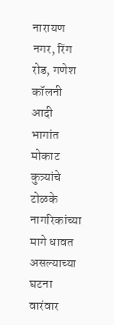नारायण नगर, रिंग रोड, गणेश कॉलनी आदी भागांत मोकाट कुत्र्यांचे टोळके नागरिकांच्या मागे धावत असल्याच्या घटना वारंवार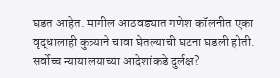घडत आहेत. मागील आठवड्यात गणेश कॉलनीत एका वृद्धालाही कुत्र्याने चावा घेतल्याची घटना घडली होती.
सर्वोच्च न्यायालयाच्या आदेशांकडे दुर्लक्ष?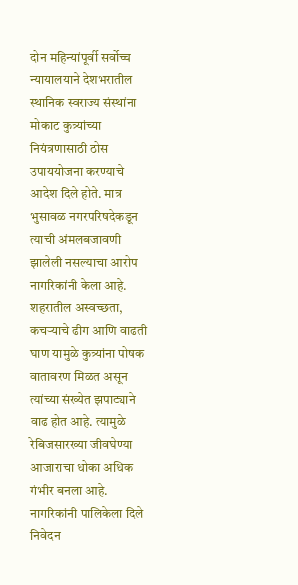दोन महिन्यांपूर्वी सर्वोच्च न्यायालयाने देशभरातील स्थानिक स्वराज्य संस्थांना मोकाट कुत्र्यांच्या नियंत्रणासाठी ठोस उपाययोजना करण्याचे आदेश दिले होते. मात्र भुसावळ नगरपरिषदेकडून त्याची अंमलबजावणी झालेली नसल्याचा आरोप नागरिकांनी केला आहे.
शहरातील अस्वच्छता, कचऱ्याचे ढीग आणि वाढती घाण यामुळे कुत्र्यांना पोषक वातावरण मिळत असून त्यांच्या संख्येत झपाट्याने वाढ होत आहे. त्यामुळे रेबिजसारख्या जीवघेण्या आजाराचा धोका अधिक गंभीर बनला आहे.
नागरिकांनी पालिकेला दिले निवेदन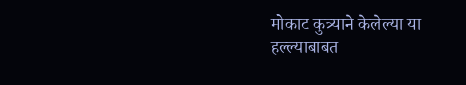मोकाट कुत्र्याने केलेल्या या हल्ल्याबाबत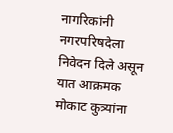नागरिकांनी नगरपरिषदेला निवेदन दिले असून यात आक्रमक मोकाट कुत्र्यांना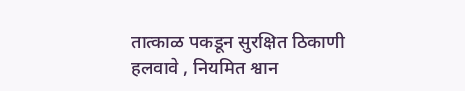तात्काळ पकडून सुरक्षित ठिकाणी हलवावे , नियमित श्वान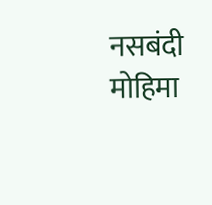नसबंदी मोहिमा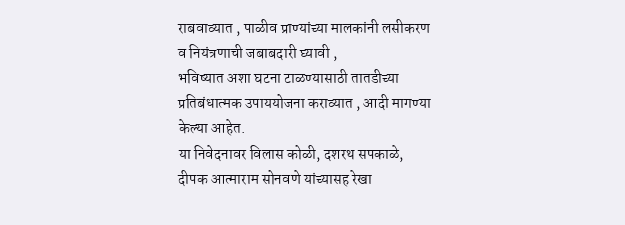राबवाव्यात , पाळीव प्राण्यांच्या मालकांनी लसीकरण व नियंत्रणाची जबाबदारी घ्यावी ,
भविष्यात अशा घटना टाळण्यासाठी तातडीच्या प्रतिबंधात्मक उपाययोजना कराव्यात , आदी मागण्या केल्या आहेत.
या निवेदनावर विलास कोळी, दशरथ सपकाळे, दीपक आत्माराम सोनवणे यांच्यासह रेखा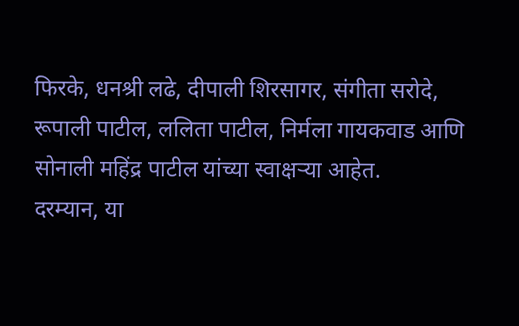फिरके, धनश्री लढे, दीपाली शिरसागर, संगीता सरोदे, रूपाली पाटील, ललिता पाटील, निर्मला गायकवाड आणि सोनाली महिंद्र पाटील यांच्या स्वाक्षऱ्या आहेत.
दरम्यान, या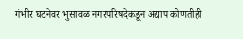गंभीर घटनेवर भुसावळ नगरपरिषदेकडून अद्याप कोणतीही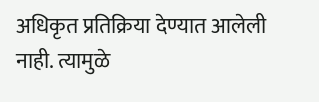अधिकृत प्रतिक्रिया देण्यात आलेली नाही. त्यामुळे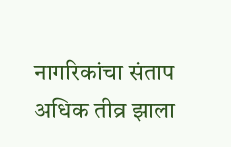नागरिकांचा संताप अधिक तीव्र झाला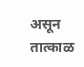असून तात्काळ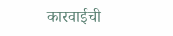कारवाईची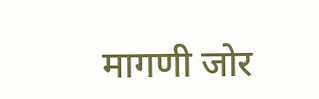मागणी जोर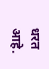धरत आहे.